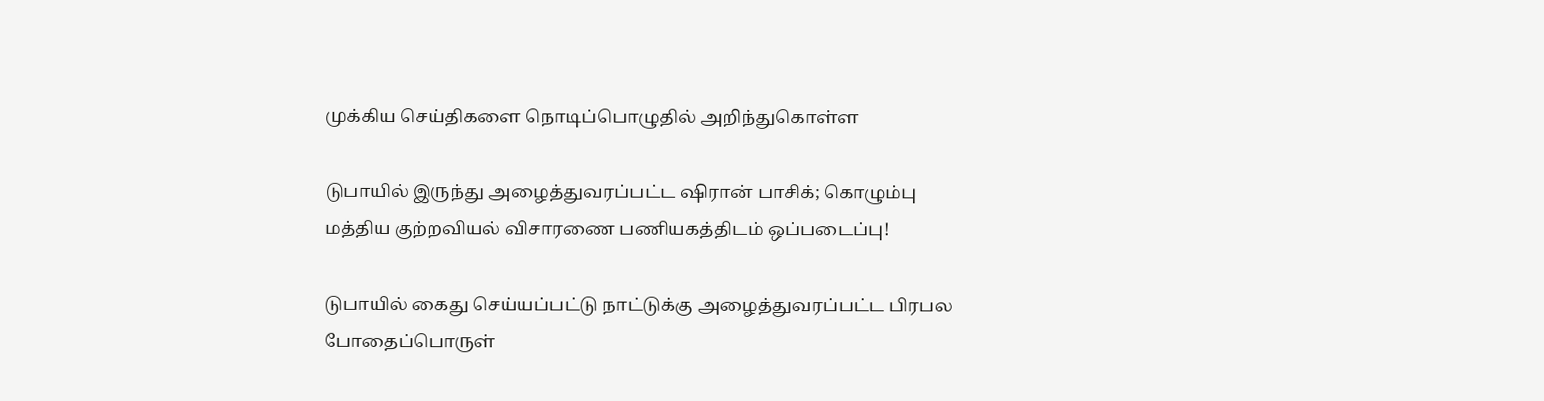முக்கிய செய்திகளை நொடிப்பொழுதில் அறிந்துகொள்ள

டுபாயில் இருந்து அழைத்துவரப்பட்ட ஷிரான் பாசிக்; கொழும்பு மத்திய குற்றவியல் விசாரணை பணியகத்திடம் ஒப்படைப்பு!

டுபாயில் கைது செய்யப்பட்டு நாட்டுக்கு அழைத்துவரப்பட்ட பிரபல போதைப்பொருள்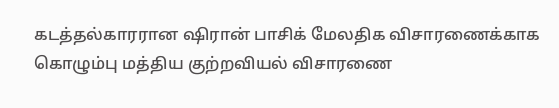கடத்தல்காரரான ஷிரான் பாசிக் மேலதிக விசாரணைக்காக கொழும்பு மத்திய குற்றவியல் விசாரணை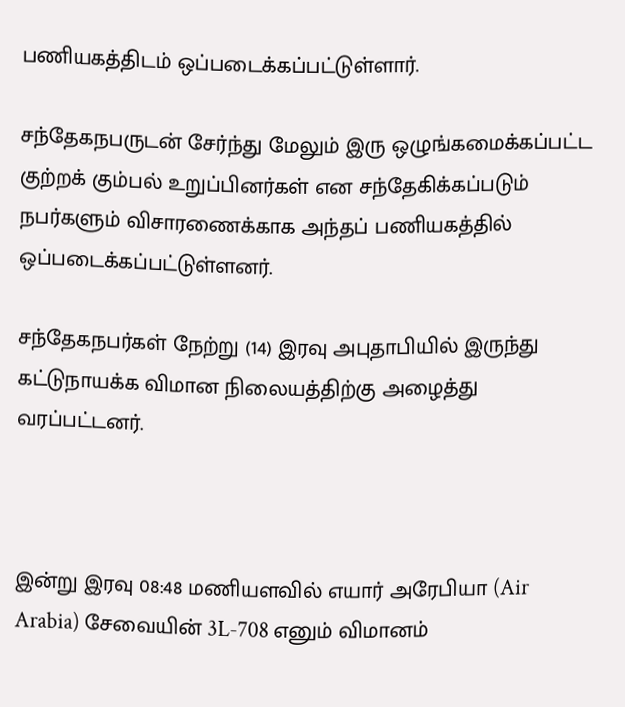பணியகத்திடம் ஒப்படைக்கப்பட்டுள்ளார்.

சந்தேகநபருடன் சேர்ந்து மேலும் இரு ஒழுங்கமைக்கப்பட்ட குற்றக் கும்பல் உறுப்பினர்கள் என சந்தேகிக்கப்படும் நபர்களும் விசாரணைக்காக அந்தப் பணியகத்தில் ஒப்படைக்கப்பட்டுள்ளனர்.

சந்தேகநபர்கள் நேற்று (14) இரவு அபுதாபியில் இருந்து கட்டுநாயக்க விமான நிலையத்திற்கு அழைத்து வரப்பட்டனர்.



இன்று இரவு 08:48 மணியளவில் எயார் அரேபியா (Air Arabia) சேவையின் 3L-708 எனும் விமானம்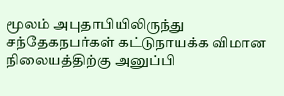மூலம் அபுதாபியிலிருந்து சந்தேகநபர்கள் கட்டுநாயக்க விமான நிலையத்திற்கு அனுப்பி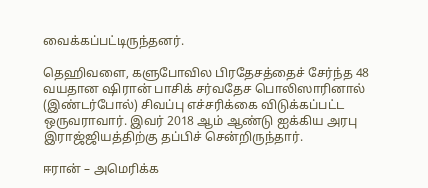வைக்கப்பட்டிருந்தனர்.

தெஹிவளை, களுபோவில பிரதேசத்தைச் சேர்ந்த 48 வயதான ஷிரான் பாசிக் சர்வதேச பொலிஸாரினால் (இண்டர்போல்) சிவப்பு எச்சரிக்கை விடுக்கப்பட்ட ஒருவராவார். இவர் 2018 ஆம் ஆண்டு ஐக்கிய அரபு இராஜ்ஜியத்திற்கு தப்பிச் சென்றிருந்தார்.

ஈரான் – அமெரிக்க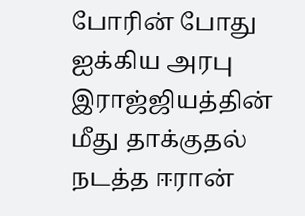போரின் போது ஐக்கிய அரபு இராஜ்ஜியத்தின் மீது தாக்குதல் நடத்த ஈரான்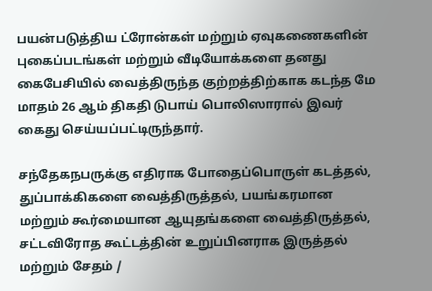பயன்படுத்திய ட்ரோன்கள் மற்றும் ஏவுகணைகளின் புகைப்படங்கள் மற்றும் வீடியோக்களை தனது கைபேசியில் வைத்திருந்த குற்றத்திற்காக கடந்த மே மாதம் 26 ஆம் திகதி டுபாய் பொலிஸாரால் இவர் கைது செய்யப்பட்டிருந்தார்.

சந்தேகநபருக்கு எதிராக போதைப்பொருள் கடத்தல், துப்பாக்கிகளை வைத்திருத்தல், பயங்கரமான மற்றும் கூர்மையான ஆயுதங்களை வைத்திருத்தல், சட்டவிரோத கூட்டத்தின் உறுப்பினராக இருத்தல் மற்றும் சேதம் /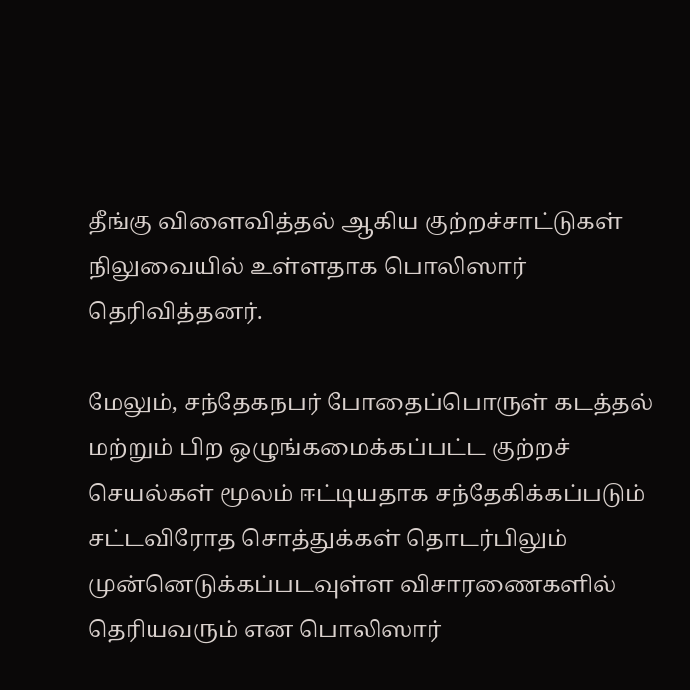தீங்கு விளைவித்தல் ஆகிய குற்றச்சாட்டுகள் நிலுவையில் உள்ளதாக பொலிஸார் தெரிவித்தனர்.

மேலும், சந்தேகநபர் போதைப்பொருள் கடத்தல் மற்றும் பிற ஒழுங்கமைக்கப்பட்ட குற்றச் செயல்கள் மூலம் ஈட்டியதாக சந்தேகிக்கப்படும் சட்டவிரோத சொத்துக்கள் தொடர்பிலும் முன்னெடுக்கப்படவுள்ள விசாரணைகளில் தெரியவரும் என பொலிஸார்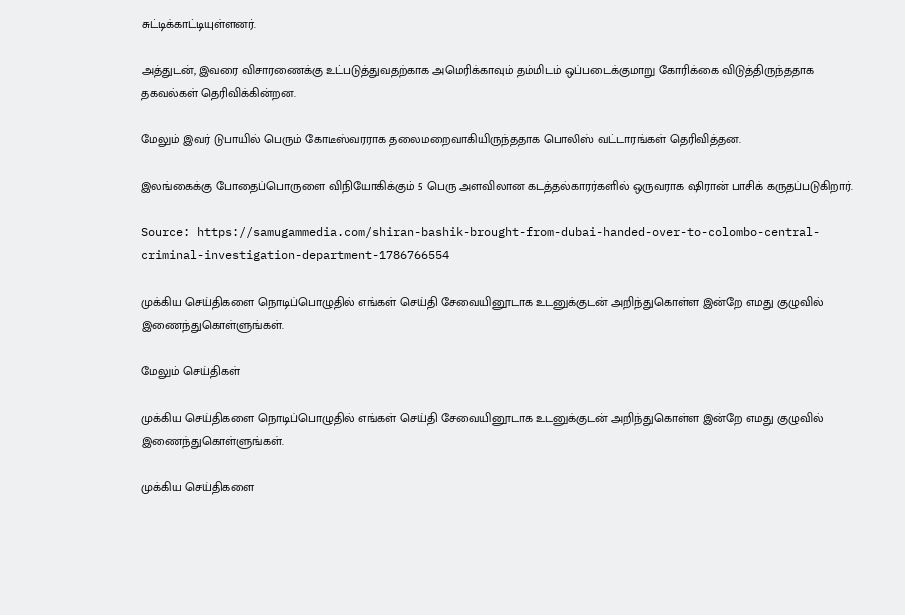சுட்டிக்காட்டியுள்ளனர்.

அத்துடன், இவரை விசாரணைக்கு உட்படுத்துவதற்காக அமெரிக்காவும் தம்மிடம் ஒப்படைக்குமாறு கோரிக்கை விடுத்திருந்ததாக தகவல்கள் தெரிவிக்கின்றன.

மேலும் இவர் டுபாயில் பெரும் கோடீஸ்வரராக தலைமறைவாகியிருந்ததாக பொலிஸ் வட்டாரங்கள் தெரிவித்தன.

இலங்கைக்கு போதைப்பொருளை விநியோகிக்கும் 5 பெரு அளவிலான கடத்தல்காரர்களில் ஒருவராக ஷிரான் பாசிக் கருதப்படுகிறார்.

Source: https://samugammedia.com/shiran-bashik-brought-from-dubai-handed-over-to-colombo-central-criminal-investigation-department-1786766554

முக்கிய செய்திகளை நொடிப்பொழுதில் எங்கள் செய்தி சேவையினூடாக உடனுக்குடன் அறிந்துகொள்ள இன்றே எமது குழுவில் இணைந்துகொள்ளுங்கள்.

மேலும் செய்திகள்

முக்கிய செய்திகளை நொடிப்பொழுதில் எங்கள் செய்தி சேவையினூடாக உடனுக்குடன் அறிந்துகொள்ள இன்றே எமது குழுவில் இணைந்துகொள்ளுங்கள்.

முக்கிய செய்திகளை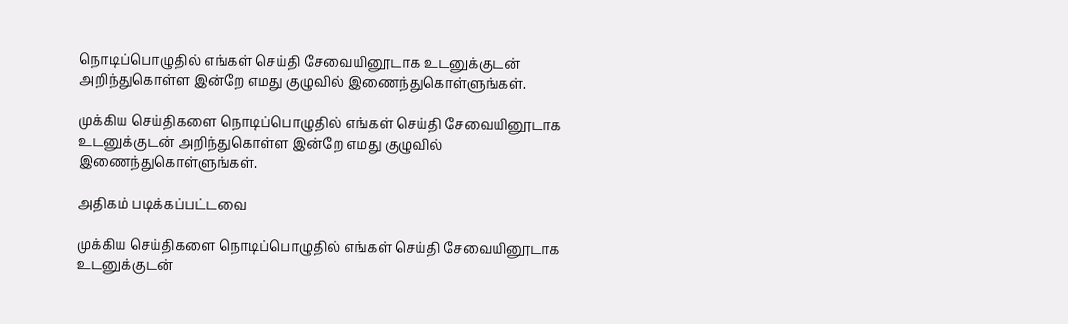நொடிப்பொழுதில் எங்கள் செய்தி சேவையினூடாக உடனுக்குடன் அறிந்துகொள்ள இன்றே எமது குழுவில் இணைந்துகொள்ளுங்கள்.

முக்கிய செய்திகளை நொடிப்பொழுதில் எங்கள் செய்தி சேவையினூடாக உடனுக்குடன் அறிந்துகொள்ள இன்றே எமது குழுவில் இணைந்துகொள்ளுங்கள்.

அதிகம் படிக்கப்பட்டவை

முக்கிய செய்திகளை நொடிப்பொழுதில் எங்கள் செய்தி சேவையினூடாக உடனுக்குடன்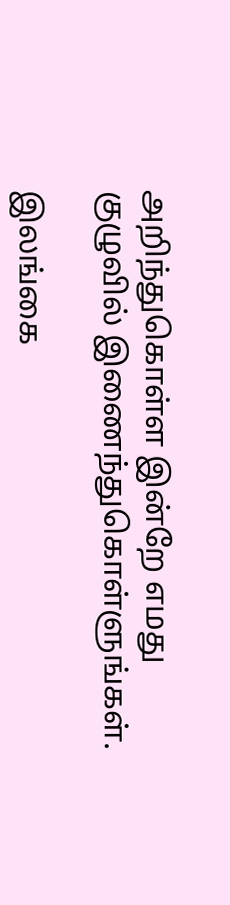அறிந்துகொள்ள இன்றே எமது குழுவில் இணைந்துகொள்ளுங்கள்.

இலங்கை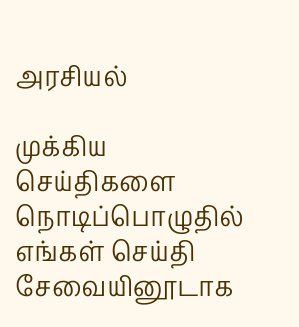அரசியல்

முக்கிய செய்திகளை நொடிப்பொழுதில் எங்கள் செய்தி சேவையினூடாக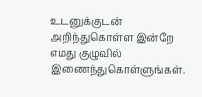உடனுக்குடன் அறிந்துகொள்ள இன்றே எமது குழுவில் இணைந்துகொள்ளுங்கள்.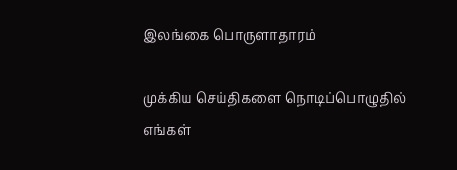இலங்கை பொருளாதாரம்

முக்கிய செய்திகளை நொடிப்பொழுதில் எங்கள்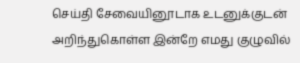செய்தி சேவையினூடாக உடனுக்குடன் அறிந்துகொள்ள இன்றே எமது குழுவில்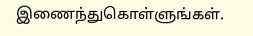இணைந்துகொள்ளுங்கள்.